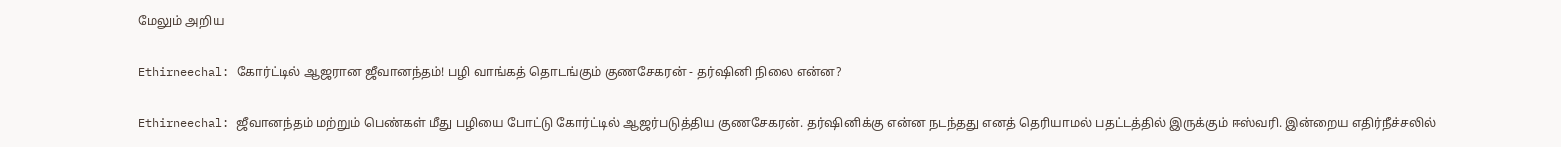மேலும் அறிய

Ethirneechal: கோர்ட்டில் ஆஜரான ஜீவானந்தம்! பழி வாங்கத் தொடங்கும் குணசேகரன் - தர்ஷினி நிலை என்ன?

Ethirneechal: ஜீவானந்தம் மற்றும் பெண்கள் மீது பழியை போட்டு கோர்ட்டில் ஆஜர்படுத்திய குணசேகரன். தர்ஷினிக்கு என்ன நடந்தது எனத் தெரியாமல் பதட்டத்தில் இருக்கும் ஈஸ்வரி. இன்றைய எதிர்நீச்சலில்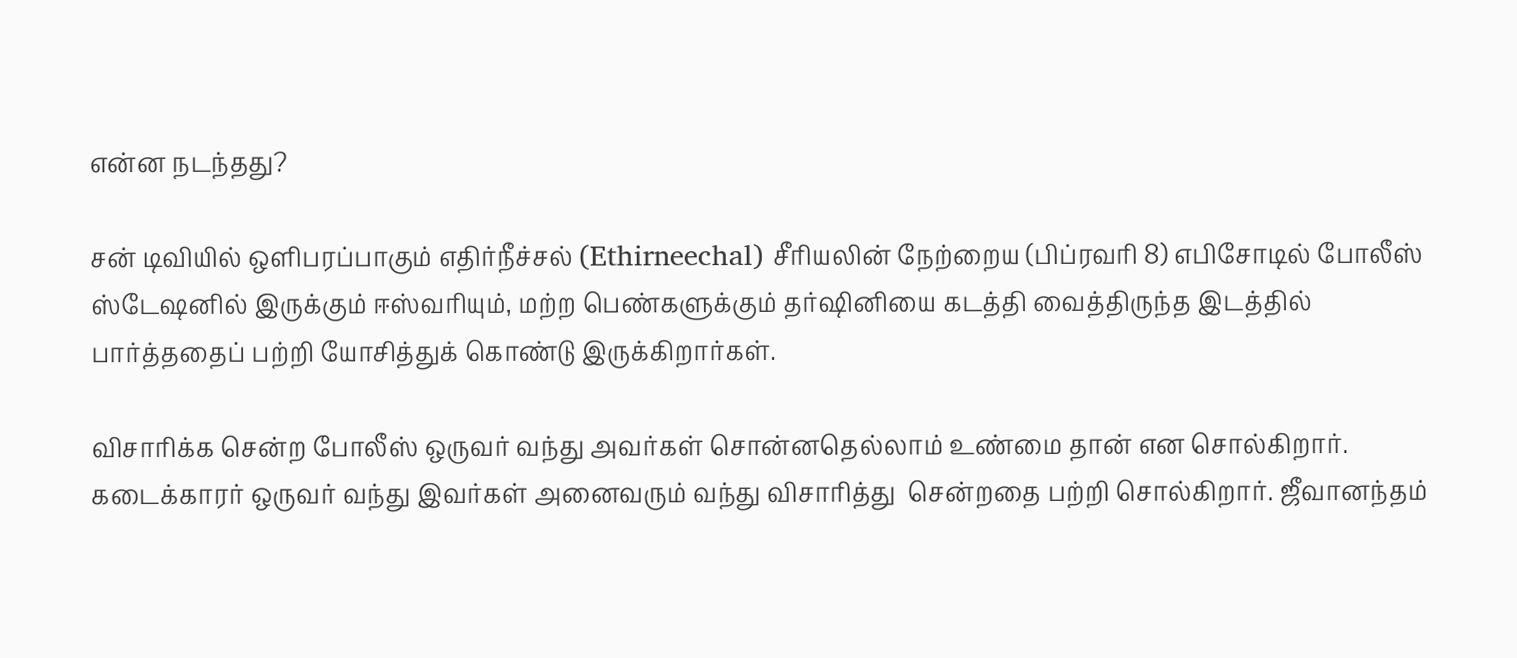என்ன நடந்தது?

சன் டிவியில் ஒளிபரப்பாகும் எதிர்நீச்சல் (Ethirneechal) சீரியலின் நேற்றைய (பிப்ரவரி 8) எபிசோடில் போலீஸ் ஸ்டேஷனில் இருக்கும் ஈஸ்வரியும், மற்ற பெண்களுக்கும் தர்ஷினியை கடத்தி வைத்திருந்த இடத்தில் பார்த்ததைப் பற்றி யோசித்துக் கொண்டு இருக்கிறார்கள்.

விசாரிக்க சென்ற போலீஸ் ஒருவர் வந்து அவர்கள் சொன்னதெல்லாம் உண்மை தான் என சொல்கிறார். கடைக்காரர் ஒருவர் வந்து இவர்கள் அனைவரும் வந்து விசாரித்து  சென்றதை பற்றி சொல்கிறார். ஜீவானந்தம்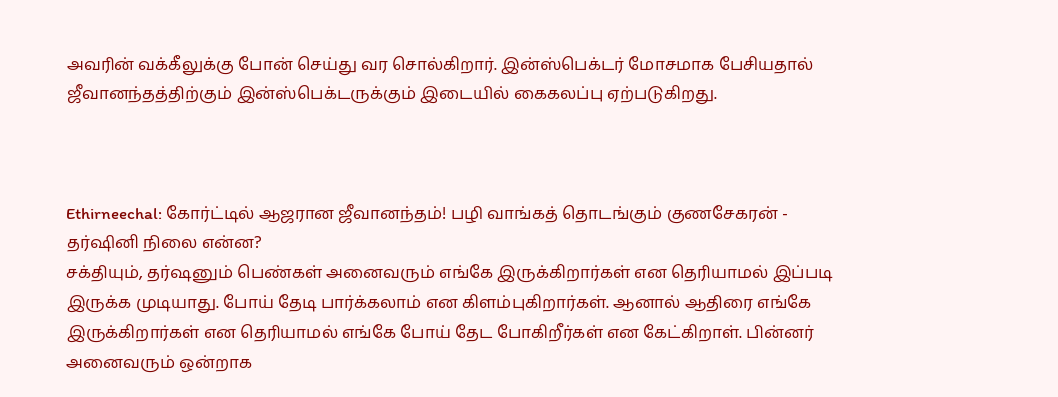அவரின் வக்கீலுக்கு போன் செய்து வர சொல்கிறார். இன்ஸ்பெக்டர் மோசமாக பேசியதால் ஜீவானந்தத்திற்கும் இன்ஸ்பெக்டருக்கும் இடையில் கைகலப்பு ஏற்படுகிறது.



Ethirneechal: கோர்ட்டில் ஆஜரான ஜீவானந்தம்! பழி வாங்கத் தொடங்கும் குணசேகரன் - தர்ஷினி நிலை என்ன?
சக்தியும், தர்ஷனும் பெண்கள் அனைவரும் எங்கே இருக்கிறார்கள் என தெரியாமல் இப்படி இருக்க முடியாது. போய் தேடி பார்க்கலாம் என கிளம்புகிறார்கள். ஆனால் ஆதிரை எங்கே இருக்கிறார்கள் என தெரியாமல் எங்கே போய் தேட போகிறீர்கள் என கேட்கிறாள். பின்னர் அனைவரும் ஒன்றாக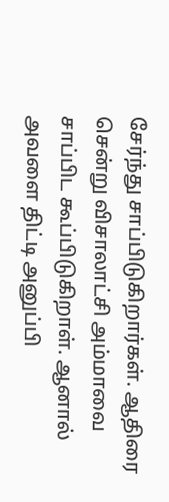சேர்ந்து சாப்பிடுகிறார்கள். ஆதிரை சென்று விசாலாட்சி அம்மாவை சாப்பிட கூப்பிடுகிறாள். ஆனால் அவளை திட்டி அனுப்பி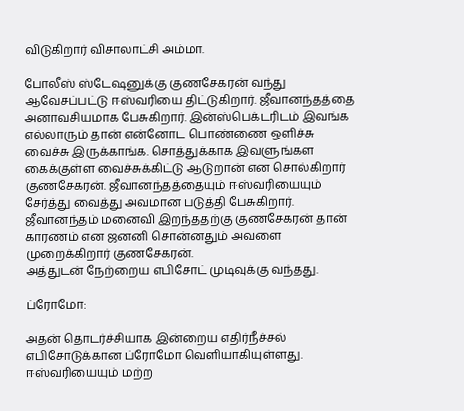விடுகிறார் விசாலாட்சி அம்மா.

போலீஸ் ஸ்டேஷனுக்கு குணசேகரன் வந்து ஆவேசப்பட்டு ஈஸ்வரியை திட்டுகிறார். ஜீவானந்தத்தை அனாவசியமாக பேசுகிறார். இன்ஸ்பெக்டரிடம் இவங்க எல்லாரும் தான் என்னோட பொண்ணை ஒளிச்சு வைச்சு இருக்காங்க. சொத்துக்காக இவளுங்கள கைக்குள்ள வைச்சுக்கிட்டு ஆடுறான் என சொல்கிறார் குணசேகரன். ஜீவானந்தத்தையும் ஈஸ்வரியையும் சேர்த்து வைத்து அவமான படுத்தி பேசுகிறார். ஜீவானந்தம் மனைவி இறந்ததற்கு குணசேகரன் தான் காரணம் என ஜனனி சொன்னதும் அவளை முறைக்கிறார் குணசேகரன்.
அத்துடன் நேற்றைய எபிசோட் முடிவுக்கு வந்தது.

ப்ரோமோ:

அதன் தொடர்ச்சியாக இன்றைய எதிர்நீச்சல் எபிசோடுக்கான ப்ரோமோ வெளியாகியுள்ளது. ஈஸ்வரியையும் மற்ற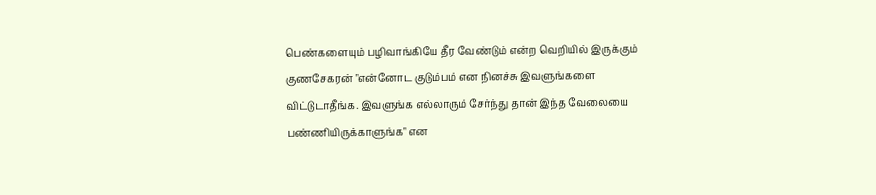பெண்களையும் பழிவாங்கியே தீர வேண்டும் என்ற வெறியில் இருக்கும் குணசேகரன் "என்னோட குடும்பம் என நினச்சு இவளுங்களை விட்டுடாதீங்க. இவளுங்க எல்லாரும் சேர்ந்து தான் இந்த வேலையை பண்ணியிருக்காளுங்க" என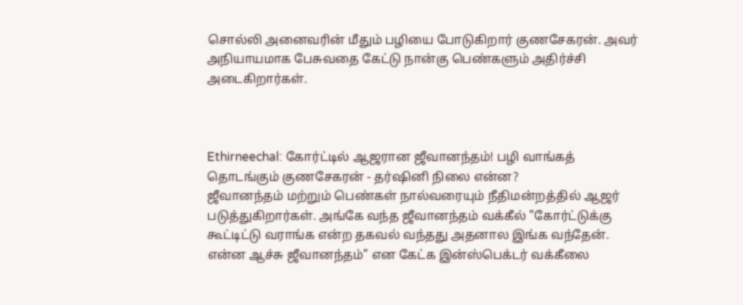சொல்லி அனைவரின் மீதும் பழியை போடுகிறார் குணசேகரன். அவர் அநியாயமாக பேசுவதை கேட்டு நான்கு பெண்களும் அதிர்ச்சி அடைகிறார்கள்.



Ethirneechal: கோர்ட்டில் ஆஜரான ஜீவானந்தம்! பழி வாங்கத் தொடங்கும் குணசேகரன் - தர்ஷினி நிலை என்ன?
ஜீவானந்தம் மற்றும் பெண்கள் நால்வரையும் நீதிமன்றத்தில் ஆஜர் படுத்துகிறார்கள். அங்கே வந்த ஜீவானந்தம் வக்கீல் "கோர்ட்டுக்கு கூட்டிட்டு வராங்க என்ற தகவல் வந்தது அதனால இங்க வந்தேன். என்ன ஆச்சு ஜீவானந்தம்" என கேட்க இன்ஸ்பெக்டர் வக்கீலை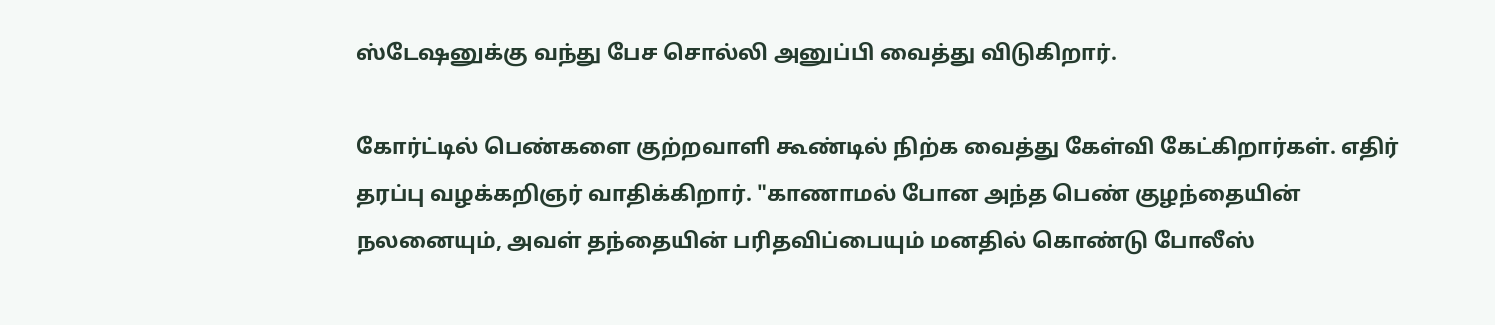ஸ்டேஷனுக்கு வந்து பேச சொல்லி அனுப்பி வைத்து விடுகிறார்.

கோர்ட்டில் பெண்களை குற்றவாளி கூண்டில் நிற்க வைத்து கேள்வி கேட்கிறார்கள். எதிர் தரப்பு வழக்கறிஞர் வாதிக்கிறார். "காணாமல் போன அந்த பெண் குழந்தையின் நலனையும், அவள் தந்தையின் பரிதவிப்பையும் மனதில் கொண்டு போலீஸ்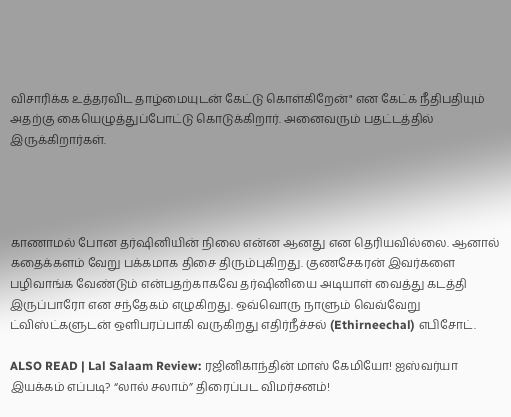விசாரிக்க உத்தரவிட தாழ்மையுடன் கேட்டு கொள்கிறேன்" என கேட்க நீதிபதியும் அதற்கு கையெழுத்துப்போட்டு கொடுக்கிறார். அனைவரும் பதட்டத்தில் இருக்கிறார்கள்.




காணாமல் போன தர்ஷினியின் நிலை என்ன ஆனது என தெரியவில்லை. ஆனால் கதைக்களம் வேறு பக்கமாக திசை திரும்புகிறது. குணசேகரன் இவர்களை பழிவாங்க வேண்டும் என்பதற்காகவே தர்ஷினியை அடியாள் வைத்து கடத்தி இருப்பாரோ என சந்தேகம் எழுகிறது. ஒவ்வொரு நாளும் வெவ்வேறு ட்விஸ்ட்களுடன் ஒளிபரப்பாகி வருகிறது எதிர்நீச்சல் (Ethirneechal) எபிசோட்.

ALSO READ | Lal Salaam Review: ரஜினிகாந்தின் மாஸ் கேமியோ! ஐஸ்வர்யா இயக்கம் எப்படி? “லால் சலாம்” திரைப்பட விமர்சனம்!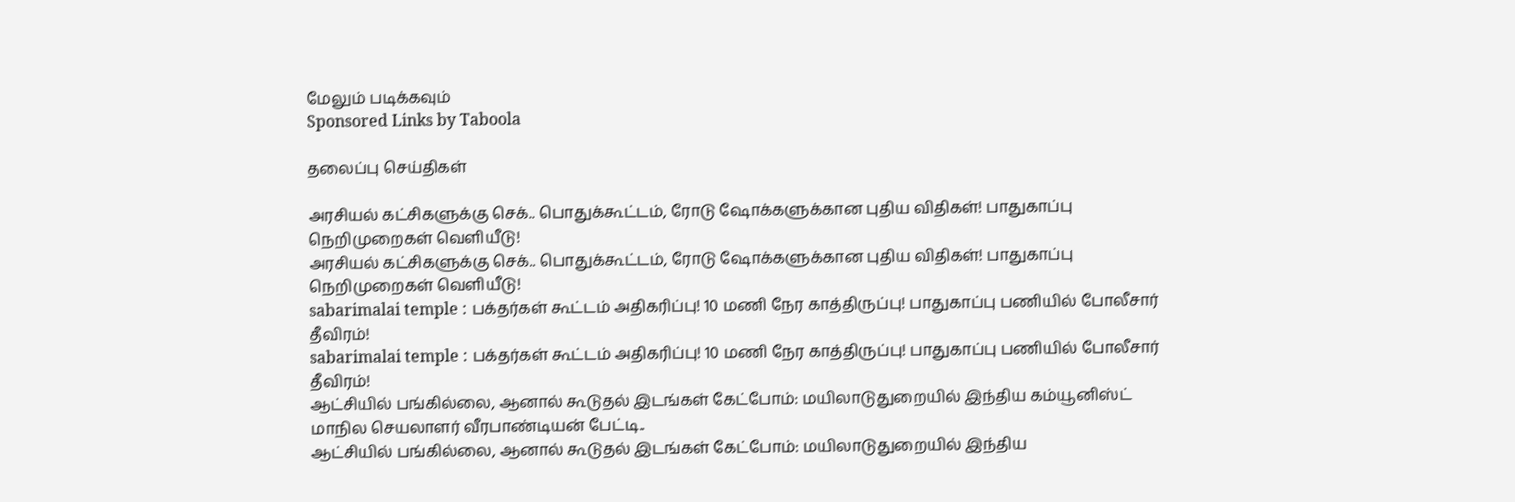மேலும் படிக்கவும்
Sponsored Links by Taboola

தலைப்பு செய்திகள்

அரசியல் கட்சிகளுக்கு செக்.. பொதுக்கூட்டம், ரோடு ஷோக்களுக்கான புதிய விதிகள்! பாதுகாப்பு நெறிமுறைகள் வெளியீடு!
அரசியல் கட்சிகளுக்கு செக்.. பொதுக்கூட்டம், ரோடு ஷோக்களுக்கான புதிய விதிகள்! பாதுகாப்பு நெறிமுறைகள் வெளியீடு!
sabarimalai temple : பக்தர்கள் கூட்டம் அதிகரிப்பு! 10 மணி நேர காத்திருப்பு! பாதுகாப்பு பணியில் போலீசார் தீவிரம்!
sabarimalai temple : பக்தர்கள் கூட்டம் அதிகரிப்பு! 10 மணி நேர காத்திருப்பு! பாதுகாப்பு பணியில் போலீசார் தீவிரம்!
ஆட்சியில் பங்கில்லை, ஆனால் கூடுதல் இடங்கள் கேட்போம்: மயிலாடுதுறையில் இந்திய கம்யூனிஸ்ட் மாநில செயலாளர் வீரபாண்டியன் பேட்டி..
ஆட்சியில் பங்கில்லை, ஆனால் கூடுதல் இடங்கள் கேட்போம்: மயிலாடுதுறையில் இந்திய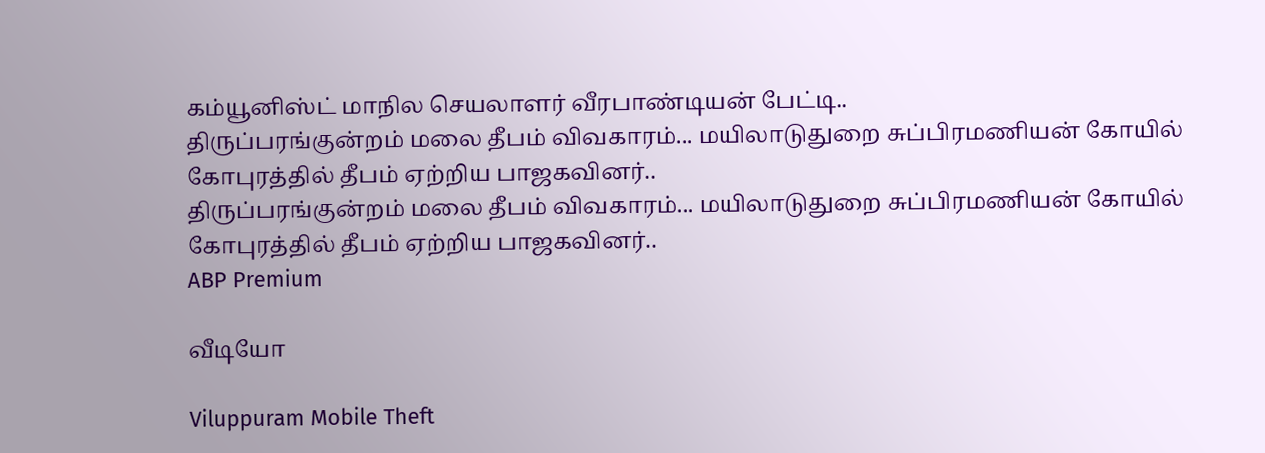கம்யூனிஸ்ட் மாநில செயலாளர் வீரபாண்டியன் பேட்டி..
திருப்பரங்குன்றம் மலை தீபம் விவகாரம்... மயிலாடுதுறை சுப்பிரமணியன் கோயில் கோபுரத்தில் தீபம் ஏற்றிய பாஜகவினர்..
திருப்பரங்குன்றம் மலை தீபம் விவகாரம்... மயிலாடுதுறை சுப்பிரமணியன் கோயில் கோபுரத்தில் தீபம் ஏற்றிய பாஜகவினர்..
ABP Premium

வீடியோ

Viluppuram Mobile Theft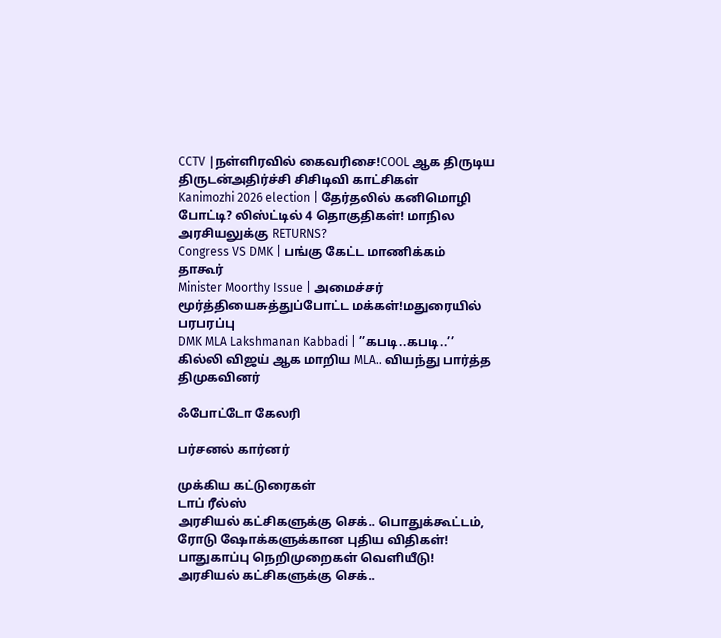CCTV |நள்ளிரவில் கைவரிசை!COOL ஆக திருடிய திருடன்அதிர்ச்சி சிசிடிவி காட்சிகள்
Kanimozhi 2026 election | தேர்தலில் கனிமொழி போட்டி? லிஸ்ட்டில் 4 தொகுதிகள்! மாநில அரசியலுக்கு RETURNS?
Congress VS DMK | பங்கு கேட்ட மாணிக்கம் தாகூர்
Minister Moorthy Issue | அமைச்சர் மூர்த்தியைசுத்துப்போட்ட மக்கள்!மதுரையில் பரபரப்பு
DMK MLA Lakshmanan Kabbadi | ’’கபடி..கபடி..’’ கில்லி விஜய் ஆக மாறிய MLA.. வியந்து பார்த்த திமுகவினர்

ஃபோட்டோ கேலரி

பர்சனல் கார்னர்

முக்கிய கட்டுரைகள்
டாப் ரீல்ஸ்
அரசியல் கட்சிகளுக்கு செக்.. பொதுக்கூட்டம், ரோடு ஷோக்களுக்கான புதிய விதிகள்! பாதுகாப்பு நெறிமுறைகள் வெளியீடு!
அரசியல் கட்சிகளுக்கு செக்..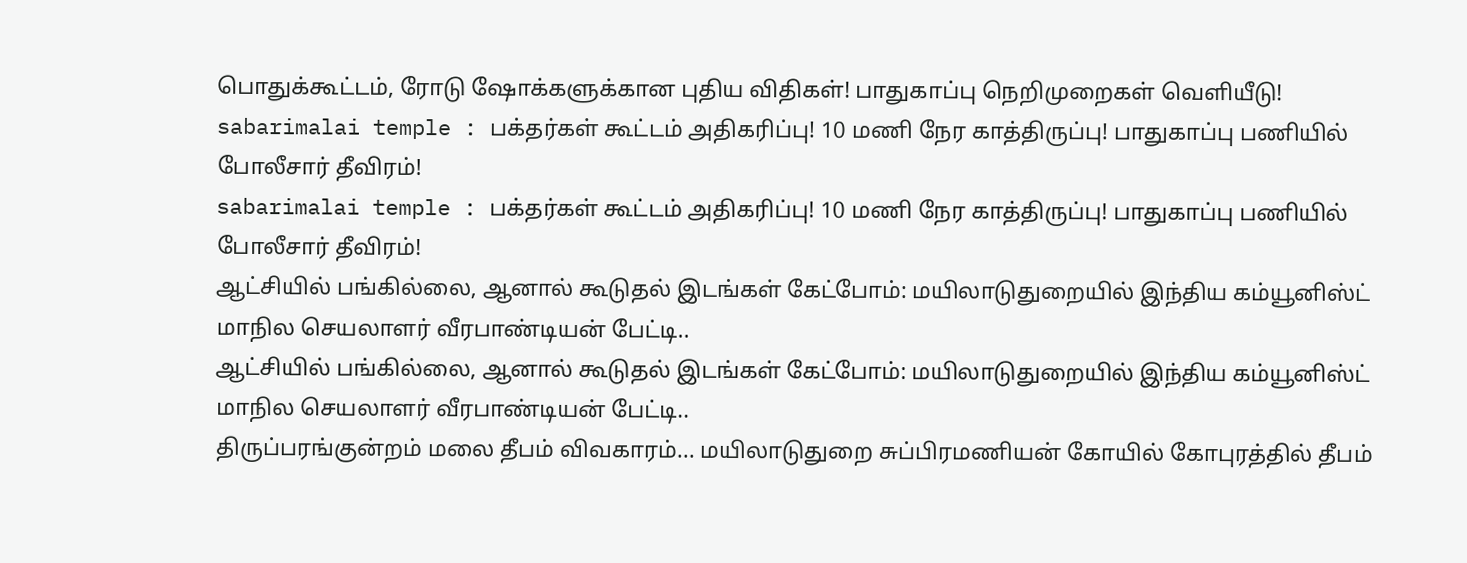பொதுக்கூட்டம், ரோடு ஷோக்களுக்கான புதிய விதிகள்! பாதுகாப்பு நெறிமுறைகள் வெளியீடு!
sabarimalai temple : பக்தர்கள் கூட்டம் அதிகரிப்பு! 10 மணி நேர காத்திருப்பு! பாதுகாப்பு பணியில் போலீசார் தீவிரம்!
sabarimalai temple : பக்தர்கள் கூட்டம் அதிகரிப்பு! 10 மணி நேர காத்திருப்பு! பாதுகாப்பு பணியில் போலீசார் தீவிரம்!
ஆட்சியில் பங்கில்லை, ஆனால் கூடுதல் இடங்கள் கேட்போம்: மயிலாடுதுறையில் இந்திய கம்யூனிஸ்ட் மாநில செயலாளர் வீரபாண்டியன் பேட்டி..
ஆட்சியில் பங்கில்லை, ஆனால் கூடுதல் இடங்கள் கேட்போம்: மயிலாடுதுறையில் இந்திய கம்யூனிஸ்ட் மாநில செயலாளர் வீரபாண்டியன் பேட்டி..
திருப்பரங்குன்றம் மலை தீபம் விவகாரம்... மயிலாடுதுறை சுப்பிரமணியன் கோயில் கோபுரத்தில் தீபம்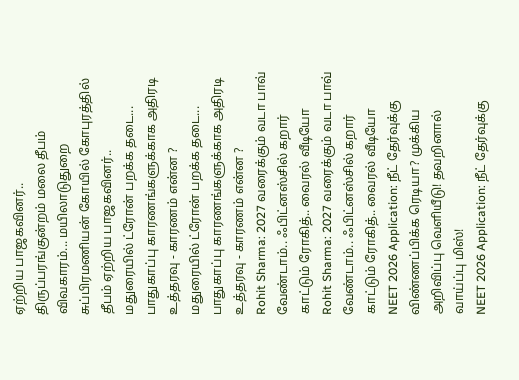ஏற்றிய பாஜகவினர்..
திருப்பரங்குன்றம் மலை தீபம் விவகாரம்... மயிலாடுதுறை சுப்பிரமணியன் கோயில் கோபுரத்தில் தீபம் ஏற்றிய பாஜகவினர்..
மதுரையில் ட்ரோன் பறக்க தடை... பாதுகாப்பு காரணங்களுக்காக அதிரடி உத்தரவு - காரணம் என்ன ?
மதுரையில் ட்ரோன் பறக்க தடை... பாதுகாப்பு காரணங்களுக்காக அதிரடி உத்தரவு - காரணம் என்ன ?
Rohit Sharma: 2027 வரைக்கும் வடா பாவ் வேண்டாம்.. ஃபிட்னஸ்சில் கறார் காட்டும் ரோகித்.. வைரல் வீடியோ
Rohit Sharma: 2027 வரைக்கும் வடா பாவ் வேண்டாம்.. ஃபிட்னஸ்சில் கறார் காட்டும் ரோகித்.. வைரல் வீடியோ
NEET 2026 Application: நீட் தேர்வுக்கு விண்ணப்பிக்க ரெடியா? முக்கிய அறிவிப்பு வெளியீடு! தவறினால் வாய்ப்பு மிஸ்!
NEET 2026 Application: நீட் தேர்வுக்கு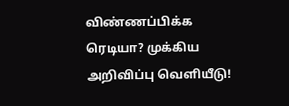விண்ணப்பிக்க ரெடியா? முக்கிய அறிவிப்பு வெளியீடு!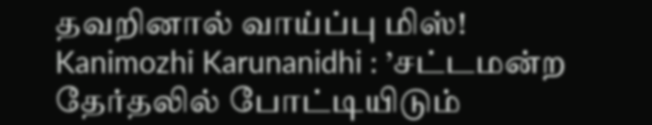தவறினால் வாய்ப்பு மிஸ்!
Kanimozhi Karunanidhi : ’சட்டமன்ற தேர்தலில் போட்டியிடும்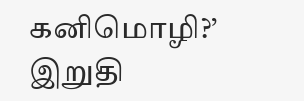கனிமொழி?’ இறுதி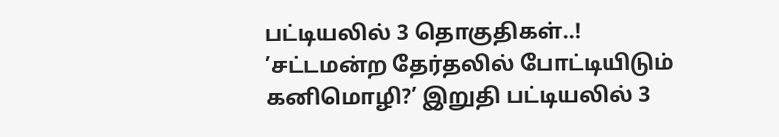பட்டியலில் 3 தொகுதிகள்..!
’சட்டமன்ற தேர்தலில் போட்டியிடும் கனிமொழி?’ இறுதி பட்டியலில் 3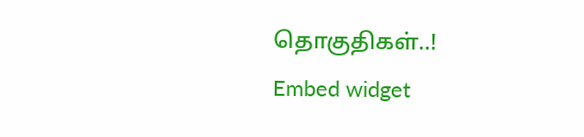தொகுதிகள்..!
Embed widget